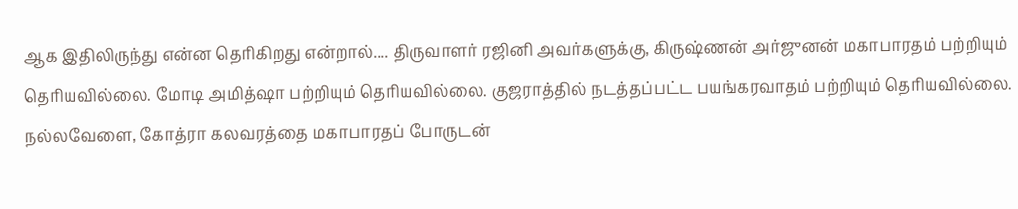ஆக இதிலிருந்து என்ன தெரிகிறது என்றால்.... திருவாளர் ரஜினி அவர்களுக்கு, கிருஷ்ணன் அர்ஜுனன் மகாபாரதம் பற்றியும் தெரியவில்லை. மோடி அமித்ஷா பற்றியும் தெரியவில்லை. குஜராத்தில் நடத்தப்பட்ட பயங்கரவாதம் பற்றியும் தெரியவில்லை.
நல்லவேளை, கோத்ரா கலவரத்தை மகாபாரதப் போருடன்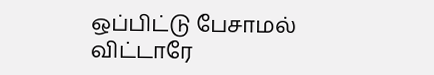ஒப்பிட்டு பேசாமல் விட்டாரே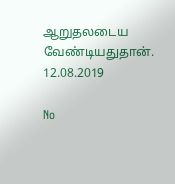ஆறுதலடைய வேண்டியதுதான்.
12.08.2019

No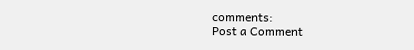comments:
Post a Comment